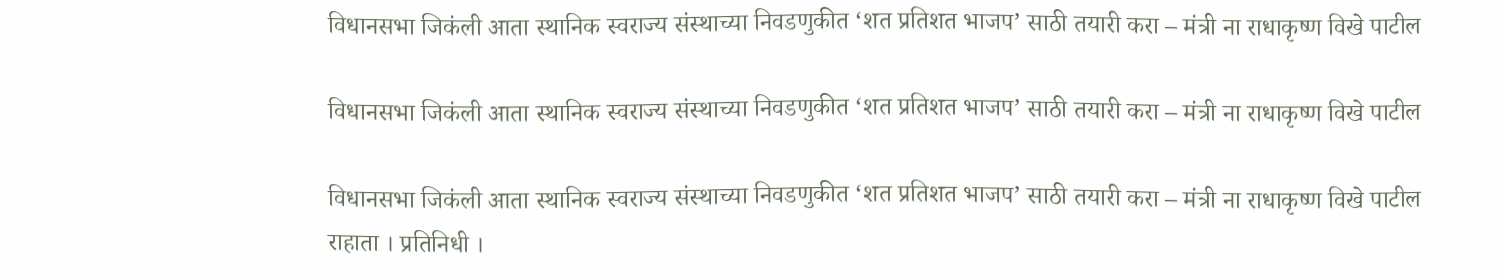विधानसभा जिकंली आता स्थानिक स्वराज्य संस्थाच्या निवडणुकीत ‘शत प्रतिशत भाजप’ साठी तयारी करा – मंत्री ना राधाकृष्ण विखे पाटील

विधानसभा जिकंली आता स्थानिक स्वराज्य संस्थाच्या निवडणुकीत ‘शत प्रतिशत भाजप’ साठी तयारी करा – मंत्री ना राधाकृष्ण विखे पाटील

विधानसभा जिकंली आता स्थानिक स्वराज्य संस्थाच्या निवडणुकीत ‘शत प्रतिशत भाजप’ साठी तयारी करा – मंत्री ना राधाकृष्ण विखे पाटील
राहाता । प्रतिनिधी ।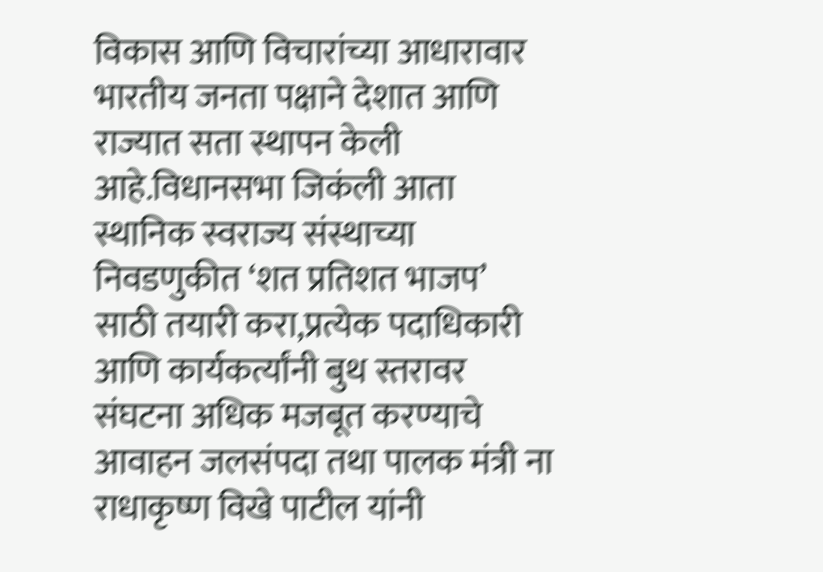विकास आणि विचारांच्या आधारावार भारतीय जनता पक्षाने देशात आणि राज्यात सता स्थापन केली आहे.विधानसभा जिकंली आता स्थानिक स्वराज्य संस्थाच्या निवडणुकीत ‘शत प्रतिशत भाजप’ साठी तयारी करा,प्रत्येक पदाधिकारी आणि कार्यकर्त्यांनी बुथ स्तरावर संघटना अधिक मजबूत करण्याचे आवाहन जलसंपदा तथा पालक मंत्री ना राधाकृष्ण विखे पाटील यांनी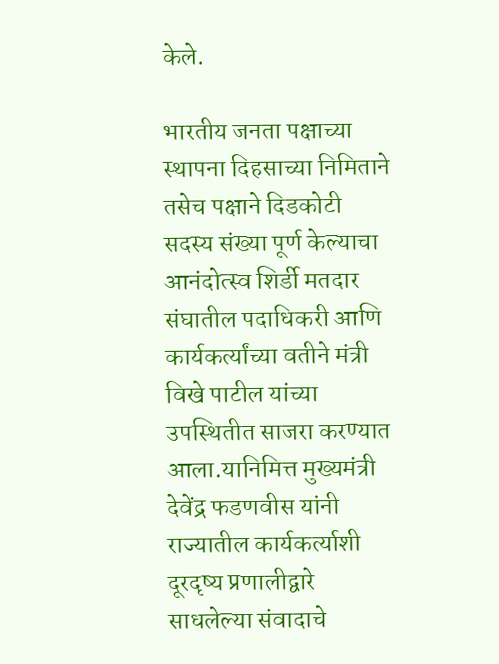केले.

भारतीय जनता पक्षाच्या स्थापना दिहसाच्या निमिताने तसेच पक्षाने दिडकोटी सदस्य संख्या पूर्ण केल्याचा आनंदोत्स्व शिर्डी मतदार संघातील पदाधिकरी आणि कार्यकर्त्यांच्या वतीने मंत्री विखे पाटील यांच्या उपस्थितीत साजरा करण्यात आला.यानिमित्त मुख्यमंत्री देवेंद्र फडणवीस यांनी राज्यातील कार्यकर्त्याशी दूरदृष्य प्रणालीद्वारे साधलेल्या संवादाचे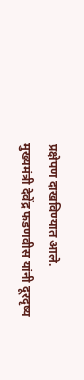प्रक्षेपण दाखविण्यात आले.
मुख्यमंत्री देवेंद्र फडणवीस यांनी दूरदृष्य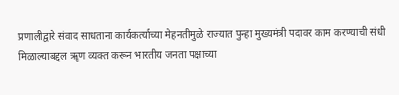प्रणालीद्वारे संवाद साधताना कार्यकर्त्याच्या मेहनतीमुळे राज्यात पुन्हा मुख्यमंत्री पदावर काम करण्याची संधी मिळाल्याबद्दल ॠण व्यक्त करून भारतीय जनता पक्षाच्या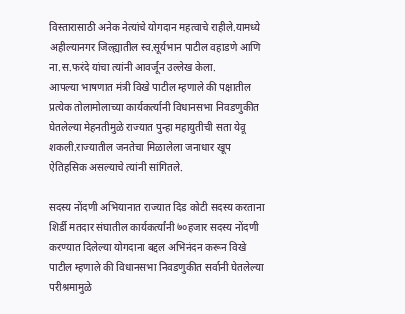विस्तारासाठी अनेक नेत्यांचे योगदान महत्वाचे राहीले.यामध्ये अहील्यानगर जिल्ह्यातील स्व.सूर्यभान पाटील वहाडणे आणि ना.स.फरंदे यांचा त्यांनी आवर्जून उल्लेख केला.
आपल्या भाषणात मंत्री विखे पाटील म्हणाले की पक्षातील प्रत्येक तोलामोलाच्या कार्यकर्त्यानी विधानसभा निवडणुकीत घेतलेल्या मेहनतीमुळे राज्यात पुन्हा महायुतीची सता येवू शकली.राज्यातील जनतेचा मिळालेला जनाधार खूप ऐतिहसिक असल्याचे त्यांनी सांगितले.

सदस्य नोंदणी अभियानात राज्यात दिड कोटी सदस्य करताना शिर्डी मतदार संघातील कार्यकर्त्यांनी ७०हजार सदस्य नोंदणी करण्यात दिलेल्या योगदाना बद्दल अभिनंदन करून विखे पाटील म्हणाले की विधानसभा निवडणुकीत सर्वानी घेतलेल्या परीश्रमामुळे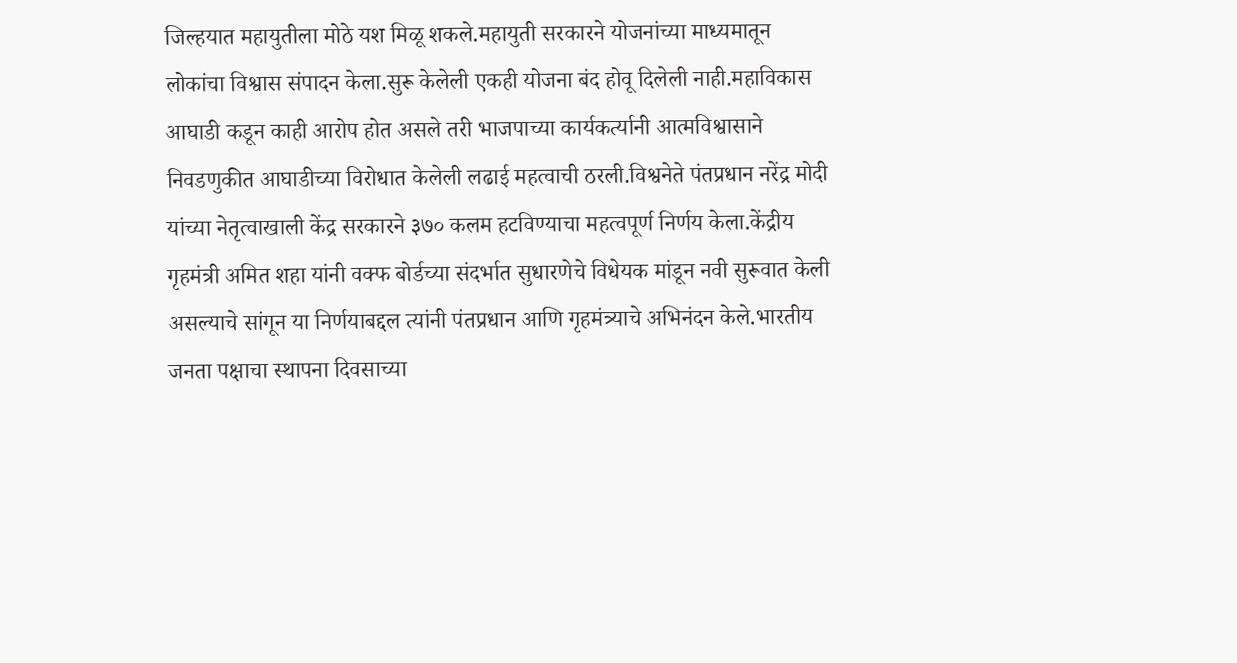जिल्हयात महायुतीला मोठे यश मिळू शकले.महायुती सरकारने योजनांच्या माध्यमातून लोकांचा विश्वास संपादन केला.सुरू केलेली एकही योजना बंद होवू दिलेली नाही.महाविकास आघाडी कडून काही आरोप होत असले तरी भाजपाच्या कार्यकर्त्यानी आत्मविश्वासाने निवडणुकीत आघाडीच्या विरोधात केलेली लढाई महत्वाची ठरली.विश्वनेते पंतप्रधान नरेंद्र मोदी यांच्या नेतृत्वाखाली केंद्र सरकारने ३७० कलम हटविण्याचा महत्वपूर्ण निर्णय केला.केंद्रीय गृहमंत्री अमित शहा यांनी वक्फ बोर्डच्या संदर्भात सुधारणेचे विधेयक मांडून नवी सुरूवात केली असल्याचे सांगून या निर्णयाबद्दल त्यांनी पंतप्रधान आणि गृहमंत्र्याचे अभिनंदन केले.भारतीय जनता पक्षाचा स्थापना दिवसाच्या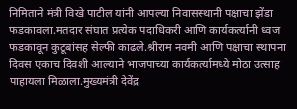निमिताने मंत्री विखे पाटील यांनी आपल्या निवासस्थानी पक्षाचा झेंडा फडकावला.मतदार संघात प्रत्येक पदाधिकरी आणि कार्यकर्त्यानी ध्वज फडकावून कुटूबांसह सेल्फी काढले.श्रीराम नवमी आणि पक्षाचा स्थापना दिवस एकाच दिवशी आल्याने भाजपाच्या कार्यकर्त्यामध्ये मोठा उत्साह पाहायला मिळाला.मुख्यमंत्री देवेंद्र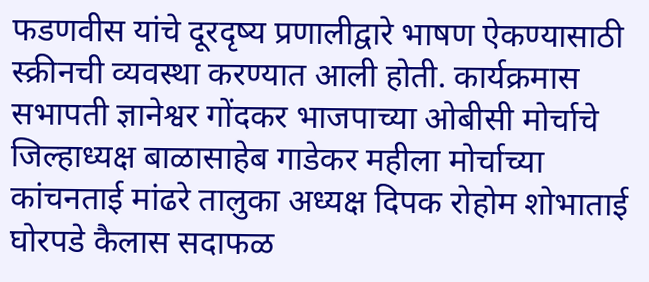फडणवीस यांचे दूरदृष्य प्रणालीद्वारे भाषण ऐकण्यासाठी स्क्रीनची व्यवस्था करण्यात आली होती. कार्यक्रमास सभापती ज्ञानेश्वर गोंदकर भाजपाच्या ओबीसी मोर्चाचे जिल्हाध्यक्ष बाळासाहेब गाडेकर महीला मोर्चाच्या कांचनताई मांढरे तालुका अध्यक्ष दिपक रोहोम शोभाताई घोरपडे कैलास सदाफळ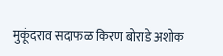मुकूंदराव सदाफळ किरण बोराडे अशोक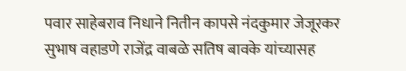पवार साहेबराव निधाने नितीन कापसे नंदकुमार जेजूरकर सुभाष वहाडणे राजेंद्र वाबळे सतिष बावके यांच्यासह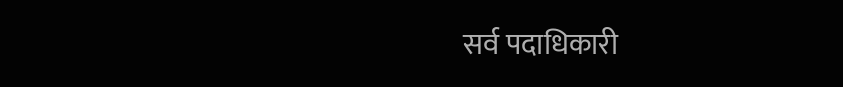सर्व पदाधिकारी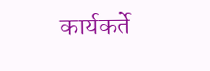कार्यकर्ते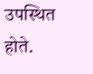उपस्थित होते.